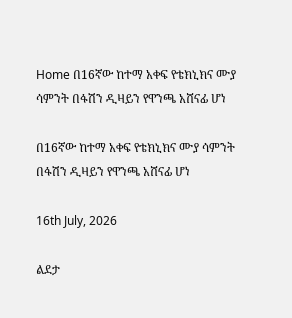Home በ16ኛው ከተማ አቀፍ የቴክኒክና ሙያ ሳምንት በፋሽን ዲዛይን የዋንጫ አሸናፊ ሆነ

በ16ኛው ከተማ አቀፍ የቴክኒክና ሙያ ሳምንት በፋሽን ዲዛይን የዋንጫ አሸናፊ ሆነ

16th July, 2026

ልደታ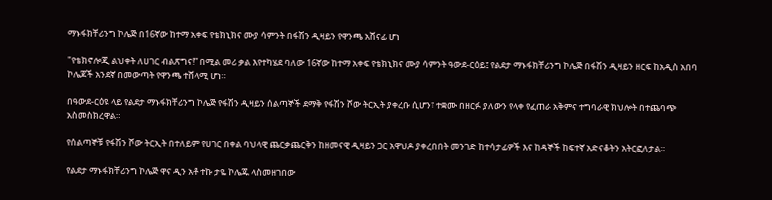ማኑፋክቸሪንግ ኮሌጅ በ16ኛው ከተማ አቀፍ የቴክኒክና ሙያ ሳምንት በፋሽን ዲዛይን የዋንጫ አሸናፊ ሆነ

"የቴክኖሎጂ ልህቀት ለሀገር ብልጽግና!” በሚል መሪ ቃል እየተካሄደ ባለው 16ኛው ከተማ አቀፍ የቴክኒክና ሙያ ሳምንት ዓውደ-ርዕይ፤ የልደታ ማኑፋክቸሪንግ ኮሌጅ በፋሽን ዲዛይን ዘርፍ ከአዲስ አበባ ኮሌጆች አንደኛ በመውጣት የዋንጫ ተሸላሚ ሆነ።

በዓውደ-ርዕዩ ላይ የልደታ ማኑፋክቸሪንግ ኮሌጅ የፋሽን ዲዛይን ሰልጣኞች ደማቅ የፋሽን ሾው ትርኢት ያቀረቡ ሲሆን፣ ተቋሙ በዘርፉ ያለውን የላቀ የፈጠራ አቅምና ተግባራዊ ክህሎት በተጨባጭ አስመስክረዋል።

የሰልጣኞቹ የፋሽን ሾው ትርኢት በተለይም የሀገር በቀል ባህላዊ ጨርቃጨርቅን ከዘመናዊ ዲዛይን ጋር አዋህዶ ያቀረበበት መንገድ ከተሳታፊዎች እና ከዳኞች ከፍተኛ አድናቆትን አትርፎለታል።

የልደታ ማኑፋክቸሪንግ ኮሌጅ ዋና ዲን አቶ ተኩ ታዬ ኮሌጁ ላስመዘገበው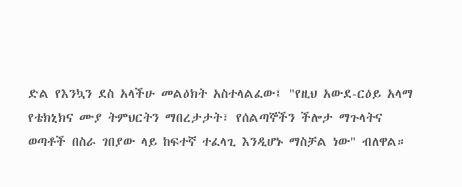ድል የእንኳን ደስ አላችሁ መልዕክት አስተላልፈው፤ "የዚህ አውደ-ርዕይ አላማ የቴክኒክና ሙያ ትምህርትን ማበረታታት፣ የሰልጣኞችን ችሎታ ማጉላትና ወጣቶች በስራ ገበያው ላይ ከፍተኛ ተፈላጊ እንዲሆኑ ማስቻል ነው" ብለዋል።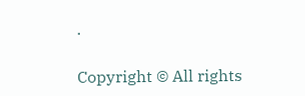.

Copyright © All rights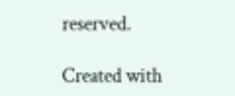reserved.

Created with